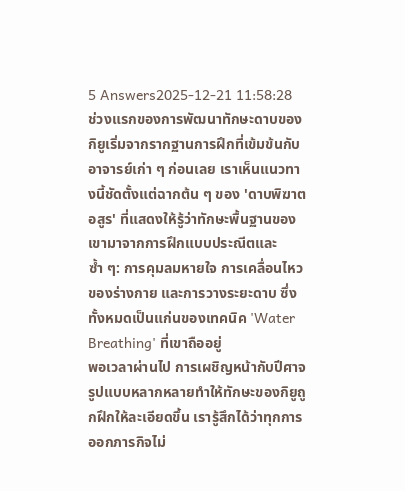5 Answers2025-12-21 11:58:28
ช่วงแรกของการพัฒนาทักษะดาบของกิยูเริ่มจากรากฐานการฝึกที่เข้มข้นกับอาจารย์เก่า ๆ ก่อนเลย เราเห็นแนวทางนี้ชัดตั้งแต่ฉากต้น ๆ ของ 'ดาบพิฆาตอสูร' ที่แสดงให้รู้ว่าทักษะพื้นฐานของเขามาจากการฝึกแบบประณีตและซ้ำ ๆ: การคุมลมหายใจ การเคลื่อนไหวของร่างกาย และการวางระยะดาบ ซึ่งทั้งหมดเป็นแก่นของเทคนิค 'Water Breathing' ที่เขาถืออยู่
พอเวลาผ่านไป การเผชิญหน้ากับปีศาจรูปแบบหลากหลายทำให้ทักษะของกิยูถูกฝึกให้ละเอียดขึ้น เรารู้สึกได้ว่าทุกการออกภารกิจไม่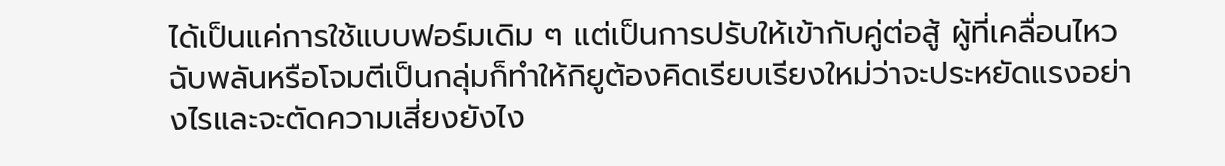ได้เป็นแค่การใช้แบบฟอร์มเดิม ๆ แต่เป็นการปรับให้เข้ากับคู่ต่อสู้ ผู้ที่เคลื่อนไหวฉับพลันหรือโจมตีเป็นกลุ่มก็ทำให้กิยูต้องคิดเรียบเรียงใหม่ว่าจะประหยัดแรงอย่างไรและจะตัดความเสี่ยงยังไง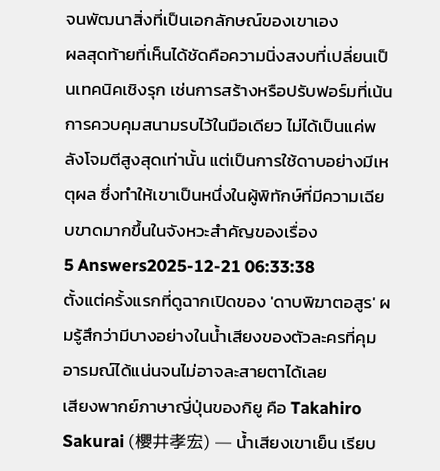จนพัฒนาสิ่งที่เป็นเอกลักษณ์ของเขาเอง
ผลสุดท้ายที่เห็นได้ชัดคือความนิ่งสงบที่เปลี่ยนเป็นเทคนิคเชิงรุก เช่นการสร้างหรือปรับฟอร์มที่เน้นการควบคุมสนามรบไว้ในมือเดียว ไม่ได้เป็นแค่พลังโจมตีสูงสุดเท่านั้น แต่เป็นการใช้ดาบอย่างมีเหตุผล ซึ่งทำให้เขาเป็นหนึ่งในผู้พิทักษ์ที่มีความเฉียบขาดมากขึ้นในจังหวะสำคัญของเรื่อง
5 Answers2025-12-21 06:33:38
ตั้งแต่ครั้งแรกที่ดูฉากเปิดของ 'ดาบพิฆาตอสูร' ผมรู้สึกว่ามีบางอย่างในน้ำเสียงของตัวละครที่คุมอารมณ์ได้แน่นจนไม่อาจละสายตาได้เลย
เสียงพากย์ภาษาญี่ปุ่นของกิยู คือ Takahiro Sakurai (櫻井孝宏) — น้ำเสียงเขาเย็น เรียบ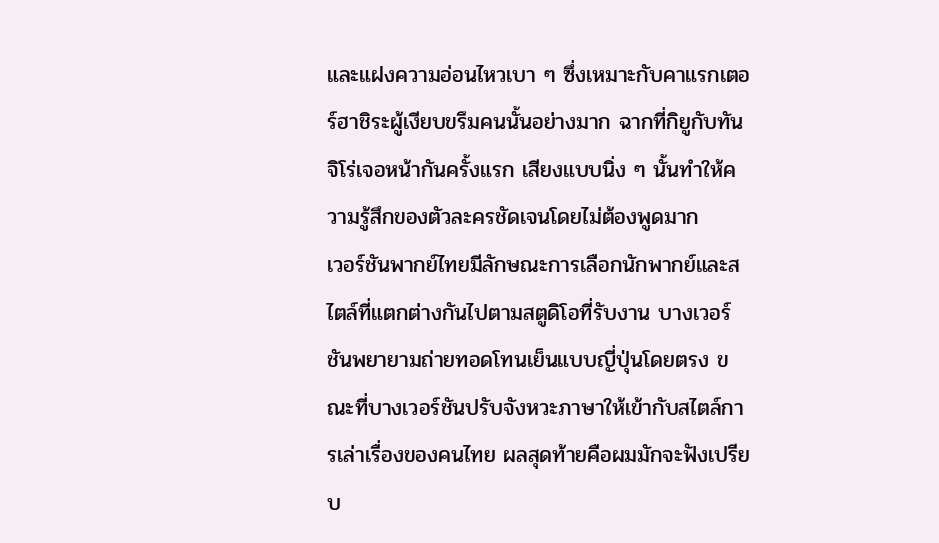และแฝงความอ่อนไหวเบา ๆ ซึ่งเหมาะกับคาแรกเตอร์ฮาชิระผู้เงียบขรึมคนนั้นอย่างมาก ฉากที่กิยูกับทันจิโร่เจอหน้ากันครั้งแรก เสียงแบบนิ่ง ๆ นั้นทำให้ความรู้สึกของตัวละครชัดเจนโดยไม่ต้องพูดมาก
เวอร์ชันพากย์ไทยมีลักษณะการเลือกนักพากย์และสไตล์ที่แตกต่างกันไปตามสตูดิโอที่รับงาน บางเวอร์ชันพยายามถ่ายทอดโทนเย็นแบบญี่ปุ่นโดยตรง ขณะที่บางเวอร์ชันปรับจังหวะภาษาให้เข้ากับสไตล์การเล่าเรื่องของคนไทย ผลสุดท้ายคือผมมักจะฟังเปรียบ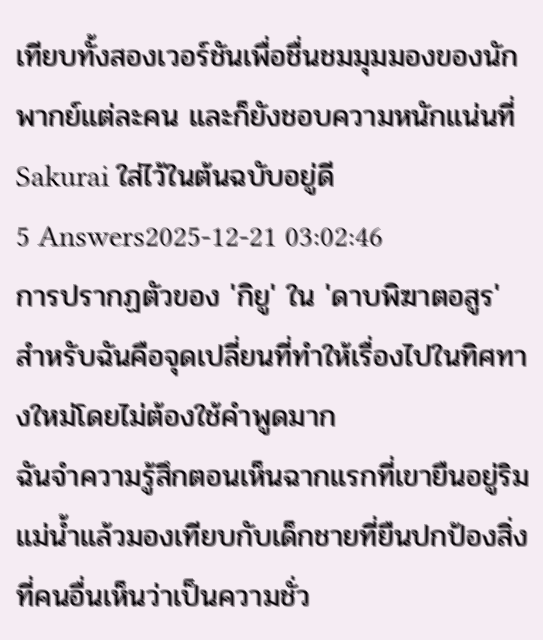เทียบทั้งสองเวอร์ชันเพื่อชื่นชมมุมมองของนักพากย์แต่ละคน และก็ยังชอบความหนักแน่นที่ Sakurai ใส่ไว้ในต้นฉบับอยู่ดี
5 Answers2025-12-21 03:02:46
การปรากฏตัวของ 'กิยู' ใน 'ดาบพิฆาตอสูร' สำหรับฉันคือจุดเปลี่ยนที่ทำให้เรื่องไปในทิศทางใหม่โดยไม่ต้องใช้คำพูดมาก
ฉันจำความรู้สึกตอนเห็นฉากแรกที่เขายืนอยู่ริมแม่น้ำแล้วมองเทียบกับเด็กชายที่ยืนปกป้องสิ่งที่คนอื่นเห็นว่าเป็นความชั่ว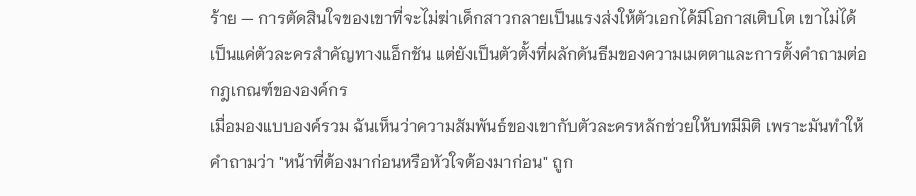ร้าย — การตัดสินใจของเขาที่จะไม่ฆ่าเด็กสาวกลายเป็นแรงส่งให้ตัวเอกได้มีโอกาสเติบโต เขาไม่ได้เป็นแค่ตัวละครสำคัญทางแอ็กชัน แต่ยังเป็นตัวตั้งที่ผลักดันธีมของความเมตตาและการตั้งคำถามต่อกฎเกณฑ์ขององค์กร
เมื่อมองแบบองค์รวม ฉันเห็นว่าความสัมพันธ์ของเขากับตัวละครหลักช่วยให้บทมีมิติ เพราะมันทำให้คำถามว่า "หน้าที่ต้องมาก่อนหรือหัวใจต้องมาก่อน" ถูก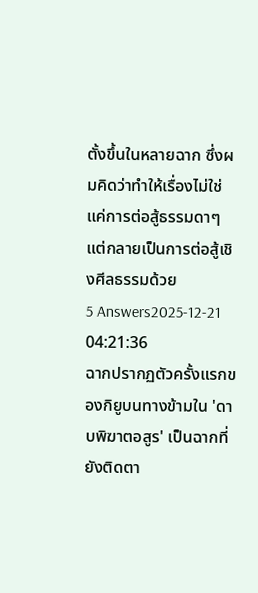ตั้งขึ้นในหลายฉาก ซึ่งผมคิดว่าทำให้เรื่องไม่ใช่แค่การต่อสู้ธรรมดาๆ แต่กลายเป็นการต่อสู้เชิงศีลธรรมด้วย
5 Answers2025-12-21 04:21:36
ฉากปรากฏตัวครั้งแรกของกิยูบนทางข้ามใน 'ดาบพิฆาตอสูร' เป็นฉากที่ยังติดตา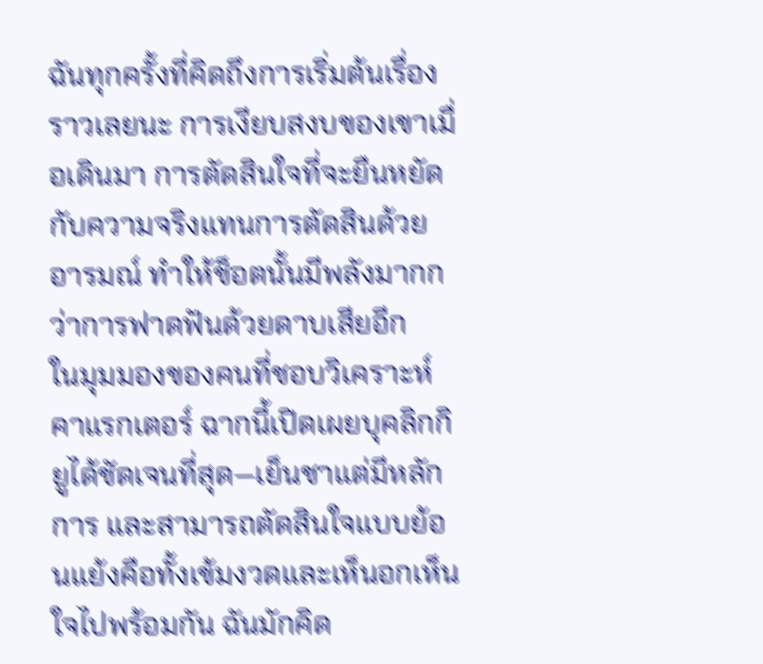ฉันทุกครั้งที่คิดถึงการเริ่มต้นเรื่องราวเลยนะ การเงียบสงบของเขาเมื่อเดินมา การตัดสินใจที่จะยืนหยัดกับความจริงแทนการตัดสินด้วยอารมณ์ ทำให้ช็อตนั้นมีพลังมากกว่าการฟาดฟันด้วยดาบเสียอีก
ในมุมมองของคนที่ชอบวิเคราะห์คาแรกเตอร์ ฉากนี้เปิดเผยบุคลิกกิยูได้ชัดเจนที่สุด—เย็นชาแต่มีหลักการ และสามารถตัดสินใจแบบย้อนแย้งคือทั้งเข้มงวดและเห็นอกเห็นใจไปพร้อมกัน ฉันมักคิด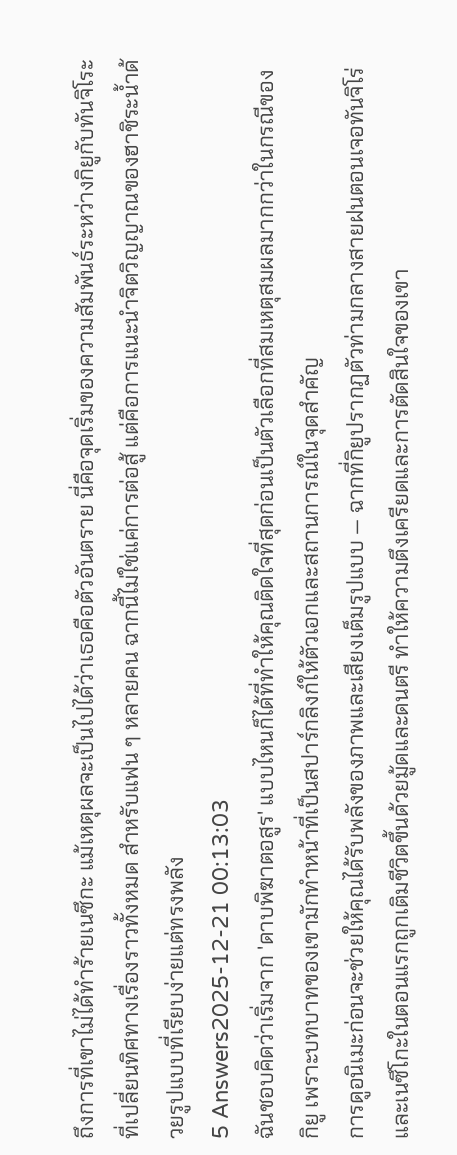ถึงการที่เขาไม่ได้ทำร้ายเนซึกะ แม้เหตุผลจะเป็นไปได้ว่าเธอคือตัวอันตราย นี่คือจุดเริ่มของความสัมพันธ์ระหว่างกิยูกับทันจิโระที่เปลี่ยนทิศทางเรื่องราวทั้งหมด สำหรับแฟน ๆ หลายคน ฉากนี้ไม่ใช่แค่การต่อสู้ แต่คือการแนะนำจิตวิญญาณของฮาชิระน้ำด้วยรูปแบบที่เรียบง่ายแต่ทรงพลัง
5 Answers2025-12-21 00:13:03
ฉันชอบคิดว่าเริ่มจาก 'ดาบพิฆาตอสูร' แบบไหนก็ได้ที่ทำให้คุณติดใจที่สุดก่อนเป็นตัวเลือกที่สมเหตุสมผลมากกว่าในกรณีของกิยู เพราะบทบาทของเขามักทำหน้าที่เป็นสปาร์กลิงก์ให้ตัวเอกและสถานการณ์ในจุดสำคัญ
การดูอนิเมะก่อนจะช่วยให้คุณได้รับพลังของภาพและเสียงเต็มรูปแบบ — ฉากที่กิยูปรากฏตัวท่ามกลางสายฝนตอนเจอทันจิโร่และเนซึโกะในตอนแรกถูกเติมชีวิตขึ้นด้วยมู้ดและดนตรี ทำให้ความตึงเครียดและการตัดสินใจของเขา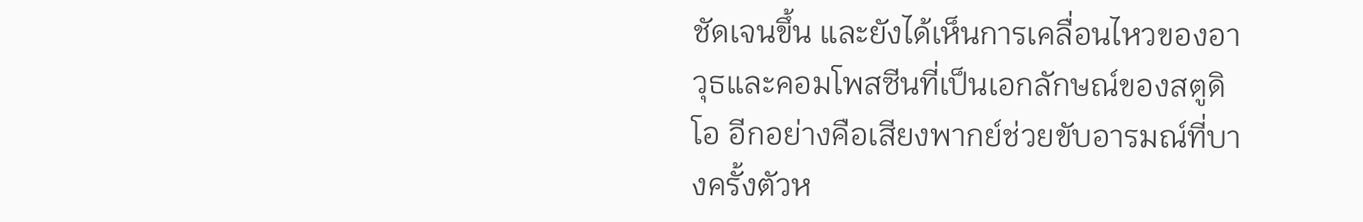ชัดเจนขึ้น และยังได้เห็นการเคลื่อนไหวของอาวุธและคอมโพสซีนที่เป็นเอกลักษณ์ของสตูดิโอ อีกอย่างคือเสียงพากย์ช่วยขับอารมณ์ที่บางครั้งตัวห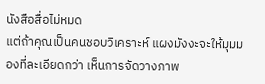นังสือสื่อไม่หมด
แต่ถ้าคุณเป็นคนชอบวิเคราะห์ แผงมังงะจะให้มุมมองที่ละเอียดกว่า เห็นการจัดวางภาพ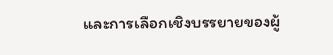และการเลือกเชิงบรรยายของผู้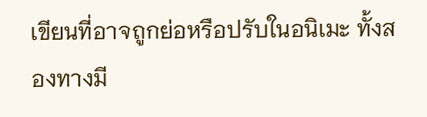เขียนที่อาจถูกย่อหรือปรับในอนิเมะ ทั้งสองทางมี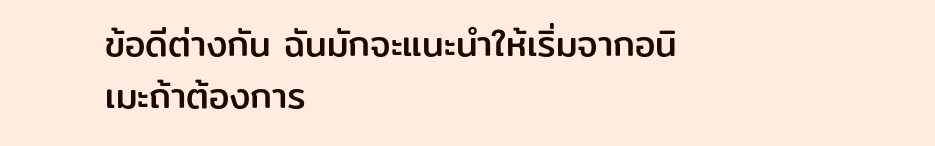ข้อดีต่างกัน ฉันมักจะแนะนำให้เริ่มจากอนิเมะถ้าต้องการ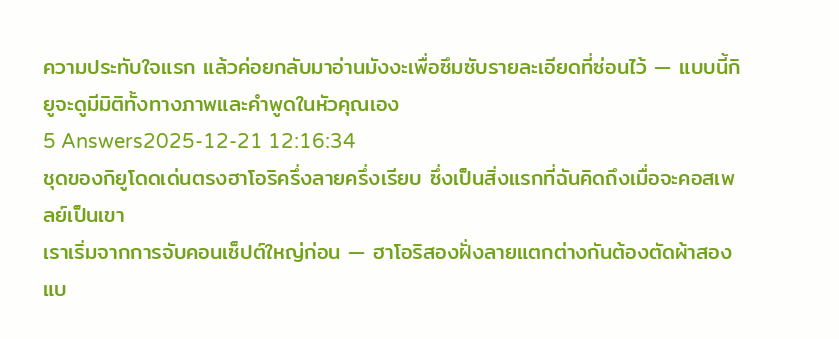ความประทับใจแรก แล้วค่อยกลับมาอ่านมังงะเพื่อซึมซับรายละเอียดที่ซ่อนไว้ — แบบนี้กิยูจะดูมีมิติทั้งทางภาพและคำพูดในหัวคุณเอง
5 Answers2025-12-21 12:16:34
ชุดของกิยูโดดเด่นตรงฮาโอริครึ่งลายครึ่งเรียบ ซึ่งเป็นสิ่งแรกที่ฉันคิดถึงเมื่อจะคอสเพลย์เป็นเขา
เราเริ่มจากการจับคอนเซ็ปต์ใหญ่ก่อน — ฮาโอริสองฝั่งลายแตกต่างกันต้องตัดผ้าสองแบ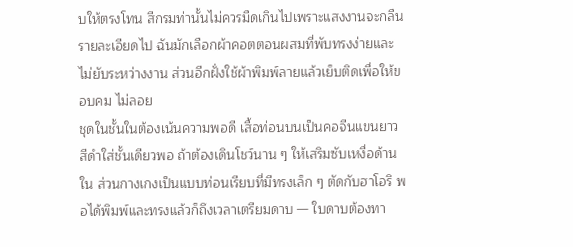บให้ตรงโทน สีกรมท่านั้นไม่ควรมืดเกินไปเพราะแสงงานจะกลืนรายละเอียดไป ฉันมักเลือกผ้าคอตตอนผสมที่พับทรงง่ายและไม่ยับระหว่างงาน ส่วนอีกฝั่งใช้ผ้าพิมพ์ลายแล้วเย็บติดเพื่อให้ขอบคม ไม่ลอย
ชุดในชั้นในต้องเน้นความพอดี เสื้อท่อนบนเป็นคอจีนแขนยาวสีดำใส่ชั้นเดียวพอ ถ้าต้องเดินโชว์นาน ๆ ให้เสริมซับเหงื่อด้านใน ส่วนกางเกงเป็นแบบท่อนเรียบที่มีทรงเล็ก ๆ ตัดกับฮาโอริ พอได้พิมพ์และทรงแล้วก็ถึงเวลาเตรียมดาบ — ใบดาบต้องทา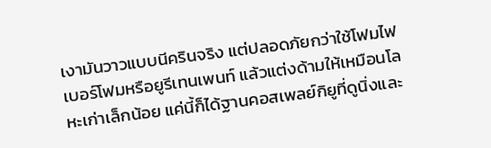เงามันวาวแบบนีครินจริง แต่ปลอดภัยกว่าใช้โฟมไฟเบอร์โฟมหรือยูรีเทนเพนท์ แล้วแต่งด้ามให้เหมือนโลหะเก่าเล็กน้อย แค่นี้ก็ได้ฐานคอสเพลย์กิยูที่ดูนิ่งและ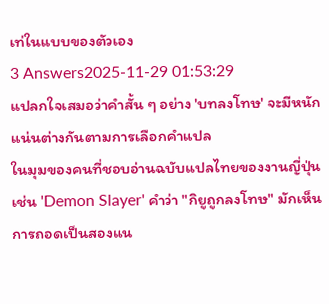เท่ในแบบของตัวเอง
3 Answers2025-11-29 01:53:29
แปลกใจเสมอว่าคำสั้น ๆ อย่าง 'บทลงโทษ' จะมีหนักแน่นต่างกันตามการเลือกคำแปล
ในมุมของคนที่ชอบอ่านฉบับแปลไทยของงานญี่ปุ่น เช่น 'Demon Slayer' คำว่า "กิยูถูกลงโทษ" มักเห็นการถอดเป็นสองแน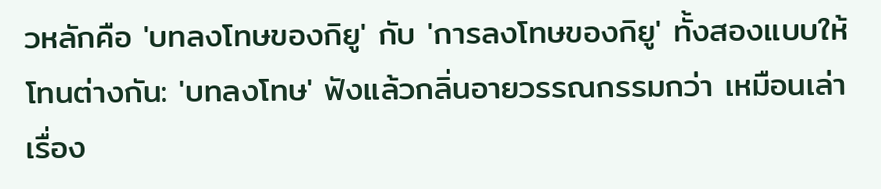วหลักคือ 'บทลงโทษของกิยู' กับ 'การลงโทษของกิยู' ทั้งสองแบบให้โทนต่างกัน: 'บทลงโทษ' ฟังแล้วกลิ่นอายวรรณกรรมกว่า เหมือนเล่าเรื่อง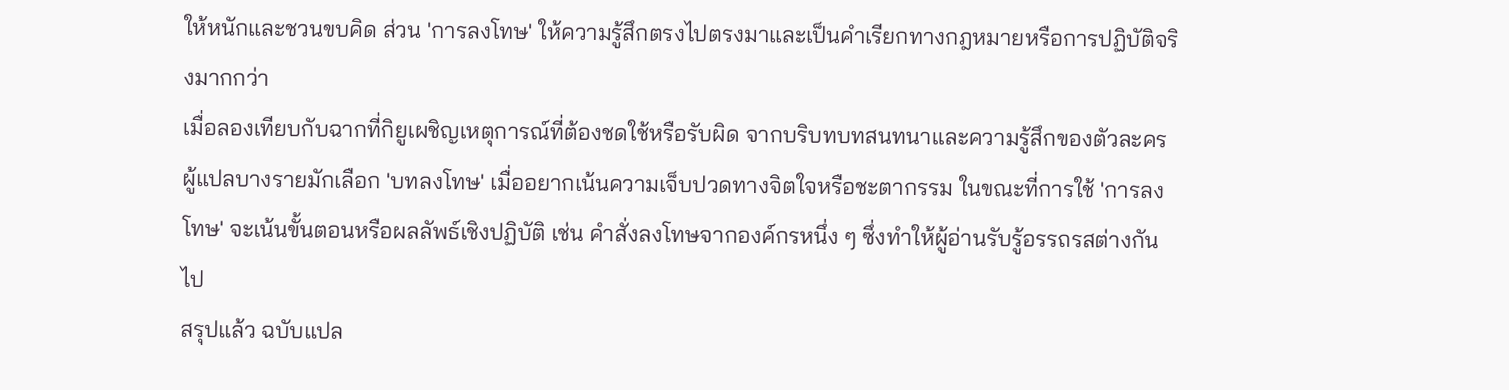ให้หนักและชวนขบคิด ส่วน 'การลงโทษ' ให้ความรู้สึกตรงไปตรงมาและเป็นคำเรียกทางกฎหมายหรือการปฏิบัติจริงมากกว่า
เมื่อลองเทียบกับฉากที่กิยูเผชิญเหตุการณ์ที่ต้องชดใช้หรือรับผิด จากบริบทบทสนทนาและความรู้สึกของตัวละคร ผู้แปลบางรายมักเลือก 'บทลงโทษ' เมื่ออยากเน้นความเจ็บปวดทางจิตใจหรือชะตากรรม ในขณะที่การใช้ 'การลงโทษ' จะเน้นขั้นตอนหรือผลลัพธ์เชิงปฏิบัติ เช่น คำสั่งลงโทษจากองค์กรหนึ่ง ๆ ซึ่งทำให้ผู้อ่านรับรู้อรรถรสต่างกันไป
สรุปแล้ว ฉบับแปล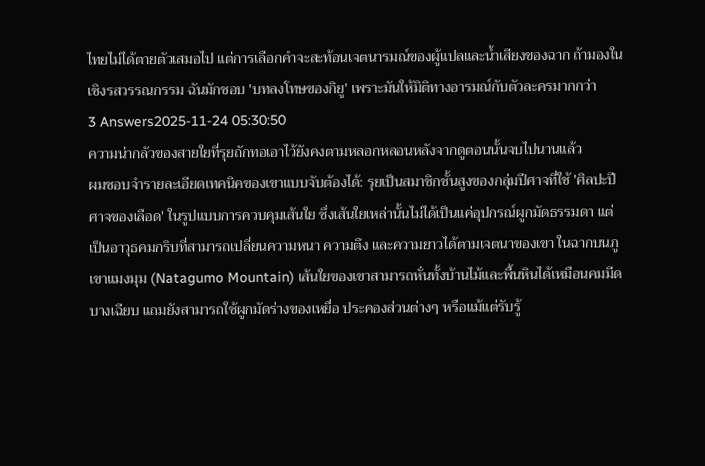ไทยไม่ได้ตายตัวเสมอไป แต่การเลือกคำจะสะท้อนเจตนารมณ์ของผู้แปลและน้ำเสียงของฉาก ถ้ามองในเชิงรสวรรณกรรม ฉันมักชอบ 'บทลงโทษของกิยู' เพราะมันให้มิติทางอารมณ์กับตัวละครมากกว่า
3 Answers2025-11-24 05:30:50
ความน่ากลัวของสายใยที่รุยถักทอเอาไว้ยังคงตามหลอกหลอนหลังจากดูตอนนั้นจบไปนานแล้ว
ผมชอบจำรายละเอียดเทคนิคของเขาแบบจับต้องได้: รุยเป็นสมาชิกชั้นสูงของกลุ่มปีศาจที่ใช้ 'ศิลปะปีศาจของเลือด' ในรูปแบบการควบคุมเส้นใย ซึ่งเส้นใยเหล่านั้นไม่ได้เป็นแค่อุปกรณ์ผูกมัดธรรมดา แต่เป็นอาวุธคมกริบที่สามารถเปลี่ยนความหนา ความตึง และความยาวได้ตามเจตนาของเขา ในฉากบนภูเขาแมงมุม (Natagumo Mountain) เส้นใยของเขาสามารถหั่นทั้งบ้านไม้และพื้นหินได้เหมือนคมมีดบางเฉียบ แถมยังสามารถใช้ผูกมัดร่างของเหยื่อ ประคองส่วนต่างๆ หรือแม้แต่รับรู้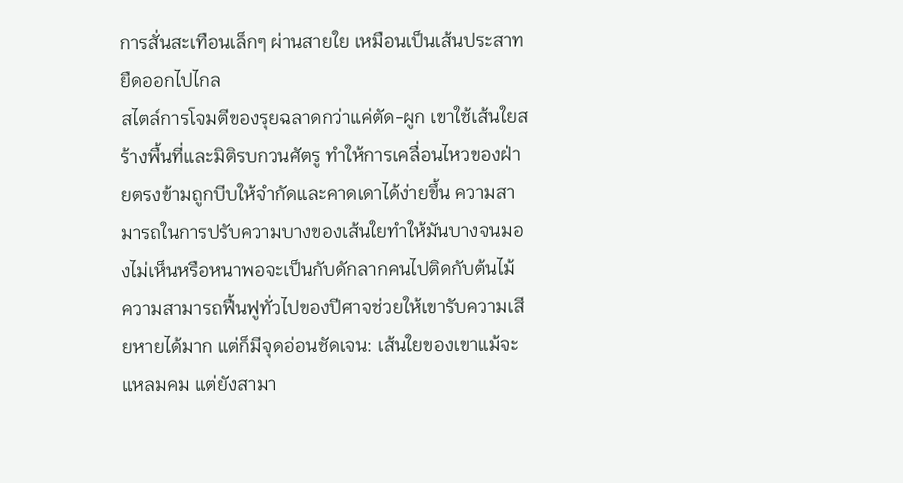การสั่นสะเทือนเล็กๆ ผ่านสายใย เหมือนเป็นเส้นประสาทยืดออกไปไกล
สไตล์การโจมตีของรุยฉลาดกว่าแค่ตัด-ผูก เขาใช้เส้นใยสร้างพื้นที่และมิติรบกวนศัตรู ทำให้การเคลื่อนไหวของฝ่ายตรงข้ามถูกบีบให้จำกัดและคาดเดาได้ง่ายขึ้น ความสามารถในการปรับความบางของเส้นใยทำให้มันบางจนมองไม่เห็นหรือหนาพอจะเป็นกับดักลากคนไปติดกับต้นไม้ ความสามารถฟื้นฟูทั่วไปของปีศาจช่วยให้เขารับความเสียหายได้มาก แต่ก็มีจุดอ่อนชัดเจน: เส้นใยของเขาแม้จะแหลมคม แต่ยังสามา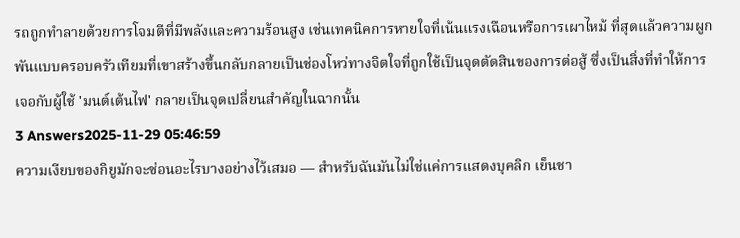รถถูกทำลายด้วยการโจมตีที่มีพลังและความร้อนสูง เช่นเทคนิคการหายใจที่เน้นแรงเฉือนหรือการเผาไหม้ ที่สุดแล้วความผูกพันแบบครอบครัวเทียมที่เขาสร้างขึ้นกลับกลายเป็นช่องโหว่ทางจิตใจที่ถูกใช้เป็นจุดตัดสินของการต่อสู้ ซึ่งเป็นสิ่งที่ทำให้การเจอกับผู้ใช้ 'มนต์เต้นไฟ' กลายเป็นจุดเปลี่ยนสำคัญในฉากนั้น
3 Answers2025-11-29 05:46:59
ความเงียบของกิยูมักจะซ่อนอะไรบางอย่างไว้เสมอ — สำหรับฉันมันไม่ใช่แค่การแสดงบุคลิก เย็นชา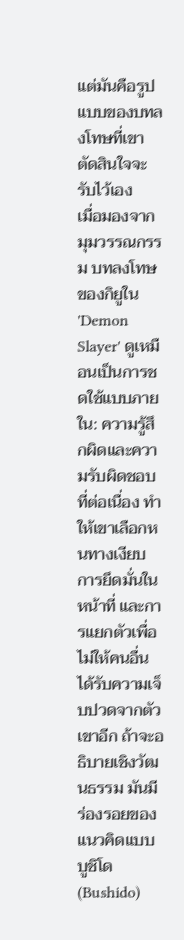แต่มันคือรูปแบบของบทลงโทษที่เขาตัดสินใจจะรับไว้เอง
เมื่อมองจากมุมวรรณกรรม บทลงโทษของกิยูใน 'Demon Slayer' ดูเหมือนเป็นการชดใช้แบบภายใน: ความรู้สึกผิดและความรับผิดชอบที่ต่อเนื่อง ทำให้เขาเลือกหนทางเงียบ การยึดมั่นในหน้าที่ และการแยกตัวเพื่อไม่ให้คนอื่นได้รับความเจ็บปวดจากตัวเขาอีก ถ้าจะอธิบายเชิงวัฒนธรรม มันมีร่องรอยของแนวคิดแบบบูชิโด (Bushido)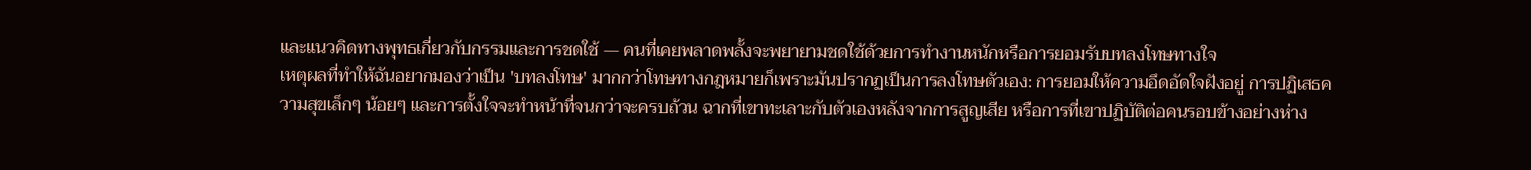และแนวคิดทางพุทธเกี่ยวกับกรรมและการชดใช้ — คนที่เคยพลาดพลั้งจะพยายามชดใช้ด้วยการทำงานหนักหรือการยอมรับบทลงโทษทางใจ
เหตุผลที่ทำให้ฉันอยากมองว่าเป็น 'บทลงโทษ' มากกว่าโทษทางกฎหมายก็เพราะมันปรากฏเป็นการลงโทษตัวเอง: การยอมให้ความอึดอัดใจฝังอยู่ การปฏิเสธความสุขเล็กๆ น้อยๆ และการตั้งใจจะทำหน้าที่จนกว่าจะครบถ้วน ฉากที่เขาทะเลาะกับตัวเองหลังจากการสูญเสีย หรือการที่เขาปฏิบัติต่อคนรอบข้างอย่างห่าง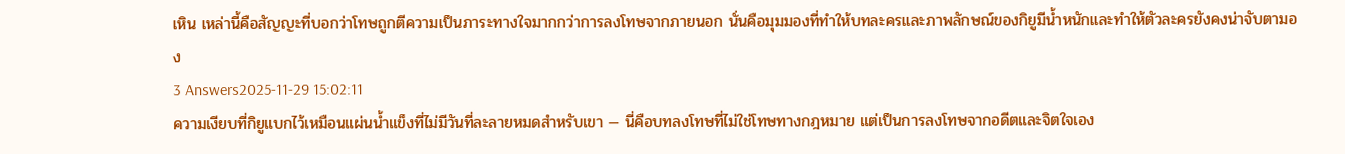เหิน เหล่านี้คือสัญญะที่บอกว่าโทษถูกตีความเป็นภาระทางใจมากกว่าการลงโทษจากภายนอก นั่นคือมุมมองที่ทำให้บทละครและภาพลักษณ์ของกิยูมีน้ำหนักและทำให้ตัวละครยังคงน่าจับตามอง
3 Answers2025-11-29 15:02:11
ความเงียบที่กิยูแบกไว้เหมือนแผ่นน้ำแข็งที่ไม่มีวันที่ละลายหมดสำหรับเขา — นี่คือบทลงโทษที่ไม่ใช่โทษทางกฎหมาย แต่เป็นการลงโทษจากอดีตและจิตใจเอง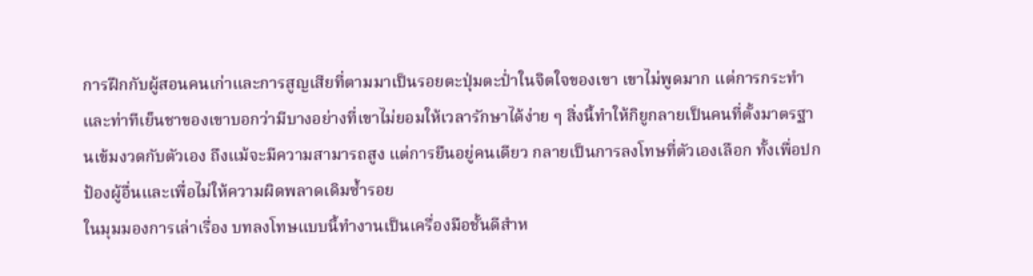การฝึกกับผู้สอนคนเก่าและการสูญเสียที่ตามมาเป็นรอยตะปุ่มตะป่ำในจิตใจของเขา เขาไม่พูดมาก แต่การกระทำและท่าทีเย็นชาของเขาบอกว่ามีบางอย่างที่เขาไม่ยอมให้เวลารักษาได้ง่าย ๆ สิ่งนี้ทำให้กิยูกลายเป็นคนที่ตั้งมาตรฐานเข้มงวดกับตัวเอง ถึงแม้จะมีความสามารถสูง แต่การยืนอยู่คนเดียว กลายเป็นการลงโทษที่ตัวเองเลือก ทั้งเพื่อปกป้องผู้อื่นและเพื่อไม่ให้ความผิดพลาดเดิมซ้ำรอย
ในมุมมองการเล่าเรื่อง บทลงโทษแบบนี้ทำงานเป็นเครื่องมือชั้นดีสำห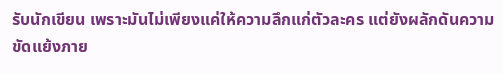รับนักเขียน เพราะมันไม่เพียงแค่ให้ความลึกแก่ตัวละคร แต่ยังผลักดันความขัดแย้งภาย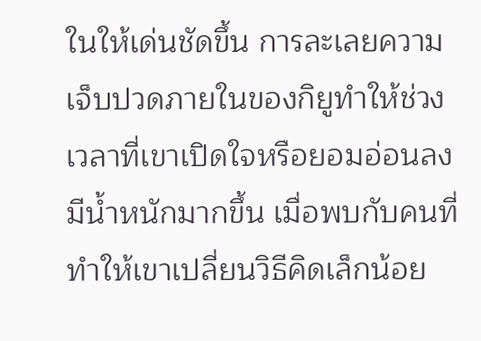ในให้เด่นชัดขึ้น การละเลยความเจ็บปวดภายในของกิยูทำให้ช่วงเวลาที่เขาเปิดใจหรือยอมอ่อนลงมีน้ำหนักมากขึ้น เมื่อพบกับคนที่ทำให้เขาเปลี่ยนวิธีคิดเล็กน้อย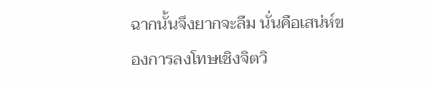ฉากนั้นจึงยากจะลืม นั่นคือเสน่ห์ของการลงโทษเชิงจิตวิ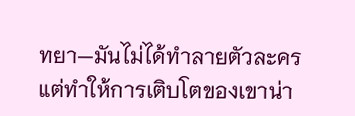ทยา—มันไม่ได้ทำลายตัวละคร แต่ทำให้การเติบโตของเขาน่า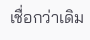เชื่อกว่าเดิม